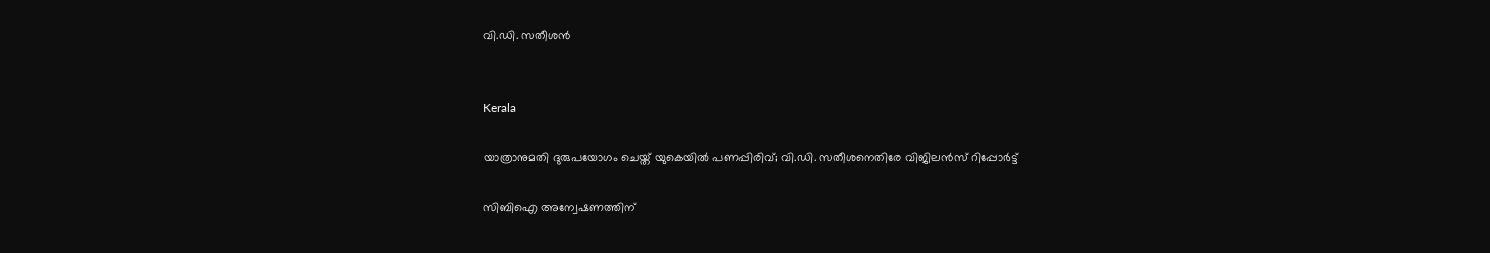വി.ഡി. സതീശൻ


Kerala

യാത്രാനുമതി ദുരുപയോഗം ചെയ്ത് യുകെയിൽ പണപ്പിരിവ്; വി.ഡി. സതീശനെതിരേ വിജിലൻസ് റിപ്പോർട്ട്

സിബിഐ അന്വേഷണത്തിന്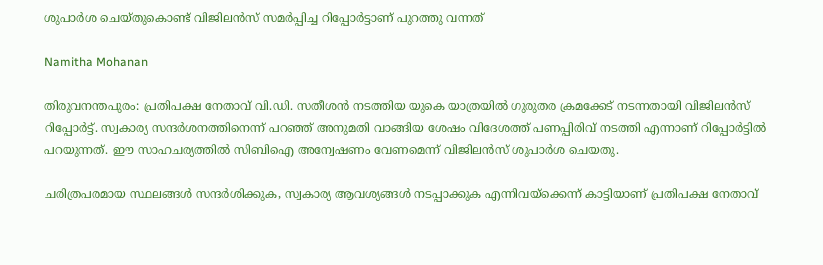ശുപാർശ ചെയ്തുകൊണ്ട് വിജിലൻസ് സമർപ്പിച്ച റിപ്പോർട്ടാണ് പുറത്തു വന്നത്

Namitha Mohanan

തിരുവനന്തപുരം: പ്രതിപക്ഷ നേതാവ് വി.ഡി. സതീശൻ നടത്തിയ യുകെ യാത്രയിൽ ഗുരുതര ക്രമക്കേട് നടന്നതായി വിജിലൻസ് റിപ്പോർട്ട്. സ്വകാര്യ സന്ദർശനത്തിനെന്ന് പറഞ്ഞ് അനുമതി വാങ്ങിയ ശേഷം വിദേശത്ത് പണപ്പിരിവ് നടത്തി എന്നാണ് റിപ്പോർട്ടിൽ പറയുന്നത്. ഈ സാഹചര്യത്തിൽ സിബിഐ അന്വേഷണം വേണമെന്ന് വിജിലൻസ് ശുപാർശ ചെയതു.

ചരിത്രപരമായ സ്ഥലങ്ങൾ സന്ദർശിക്കുക, സ്വകാര്യ ആവശ്യങ്ങൾ നടപ്പാക്കുക എന്നിവയ്ക്കെന്ന് കാട്ടിയാണ് പ്രതിപക്ഷ നേതാവ്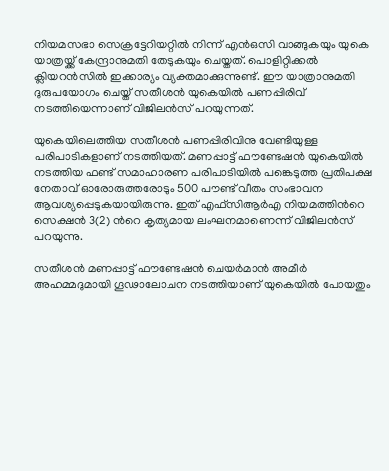നിയമസഭാ സെക്രട്ടേറിയറ്റിൽ നിന്ന് എൻഒസി വാങ്ങുകയും യുകെ യാത്രയ്ക്ക് കേന്ദ്രാനുമതി തേടുകയും ചെയ്തത്. പൊളിറ്റിക്കൽ ക്ലിയറൻസിൽ ഇക്കാര്യം വ്യക്തമാക്കുന്നുണ്ട്. ഈ യാത്രാനുമതി ദുരുപയോഗം ചെയ്ത് സതീശൻ യുകെയിൽ പണപ്പിരിവ് നടത്തിയെന്നാണ് വിജിലൻസ് പറയുന്നത്.

യുകെയിലെത്തിയ സതീശൻ പണപ്പിരിവിനു വേണ്ടിയുള്ള പരിപാടികളാണ് നടത്തിയത്. മണപ്പാട്ട് ഫൗണ്ടേഷൻ യുകെയിൽ നടത്തിയ ഫണ്ട് സമാഹാരണ പരിപാടിയിൽ പങ്കെടുത്ത പ്രതിപക്ഷ നേതാവ് ഓരോരുത്തരോടും 500 പൗണ്ട് വീതം സംഭാവന ആവശ്യപ്പെടുകയായിരുന്നു. ഇത് എഫ്സിആർഎ നിയമത്തിന്‍റെ സെക്ഷൻ 3(2) ന്‍റെ കൃത്യമായ ലംഘനമാണെന്ന് വിജിലൻസ് പറയുന്നു.

സതീശൻ മണപ്പാട്ട് ഫൗണ്ടേഷൻ ചെയർമാൻ അമീർ അഹമ്മദുമായി ഗൂഢാലോചന നടത്തിയാണ് യുകെയിൽ പോയതും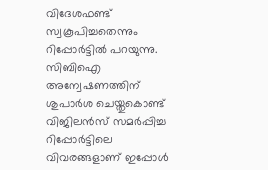വിദേശഫണ്ട് സ്വകൂപിച്ചതെന്നും റിപ്പോർട്ടിൽ പറയുന്നു. സിബിഐ അന്വേഷണത്തിന് ശുപാർശ ചെയ്തുകൊണ്ട് വിജിലൻസ് സമർപ്പിച്ച റിപ്പോർട്ടിലെ വിവരങ്ങളാണ് ഇപ്പോൾ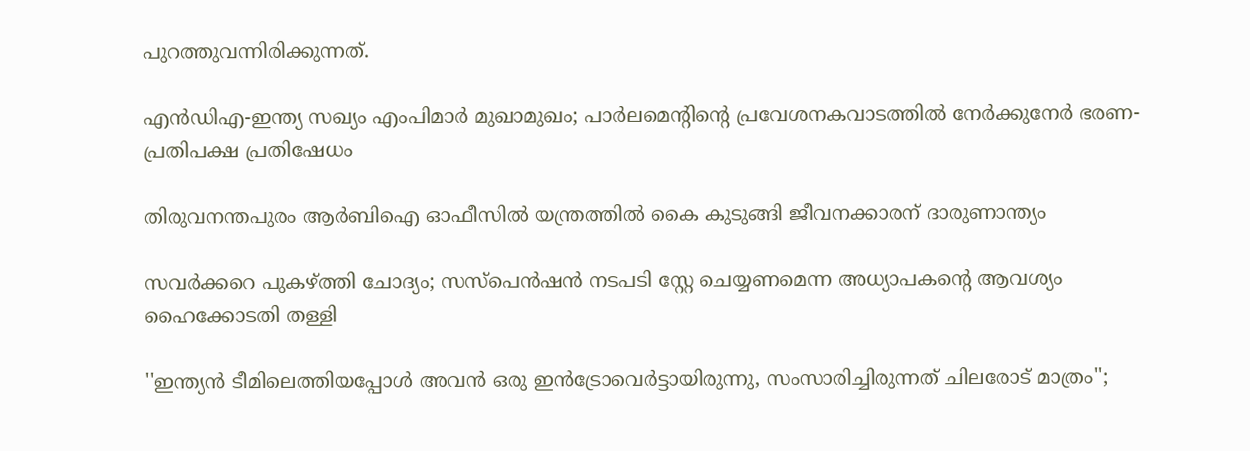പുറത്തുവന്നിരിക്കുന്നത്.

എൻഡിഎ-ഇന്ത്യ സഖ്യം എംപിമാർ മുഖാമുഖം; പാർലമെന്‍റിന്‍റെ പ്രവേശനകവാടത്തിൽ നേർക്കുനേർ ഭരണ-പ്രതിപക്ഷ പ്രതിഷേധം

തിരുവനന്തപുരം ആർബിഐ ഓഫീസിൽ യന്ത്രത്തിൽ കൈ കുടുങ്ങി ജീവനക്കാരന് ദാരുണാന്ത്യം

സവർക്കറെ പുകഴ്ത്തി ചോദ്യം; സസ്പെൻഷൻ നടപടി സ്റ്റേ ചെയ്യണമെന്ന അധ്യാപകന്‍റെ ആവശ്യം ഹൈക്കോടതി തള്ളി

''ഇന്ത‍്യൻ ടീമിലെത്തിയപ്പോൾ അവൻ ഒരു ഇൻട്രോവെർട്ടായിരുന്നു, സംസാരിച്ചിരുന്നത് ചിലരോട് മാത്രം'';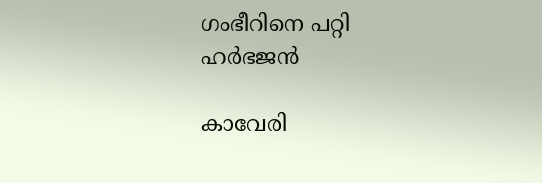ഗംഭീറിനെ പറ്റി ഹർഭജൻ

കാവേരി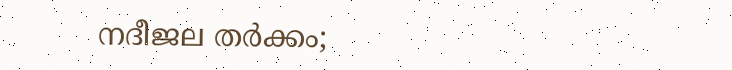നദീജല തർ‌ക്കം;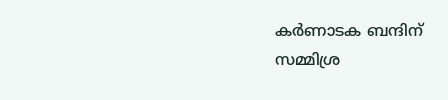കർണാടക ബന്ദിന് സമ്മിശ്ര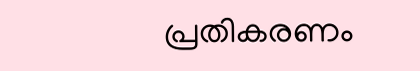പ്രതികരണം